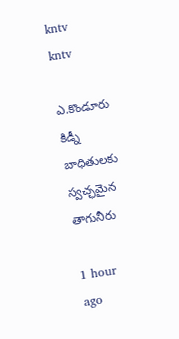kntv
kntv

ఎ.కొండూరు కిడ్నీ బాధితులకు స్వచ్ఛమైన తాగునీరు

1 hour ago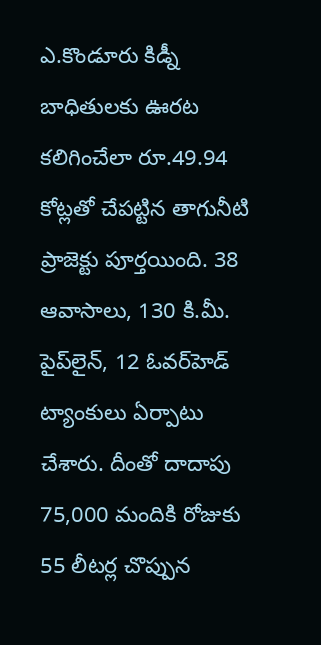ఎ.కొండూరు కిడ్నీ బాధితులకు ఊరట కలిగించేలా రూ.49.94 కోట్లతో చేపట్టిన తాగునీటి ప్రాజెక్టు పూర్తయింది. 38 ఆవాసాలు, 130 కి.మీ. పైప్‌లైన్, 12 ఓవర్‌హెడ్ ట్యాంకులు ఏర్పాటు చేశారు. దీంతో దాదాపు 75,000 మందికి రోజుకు 55 లీటర్ల చొప్పున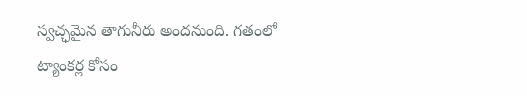స్వచ్ఛమైన తాగునీరు అందనుంది. గతంలో ట్యాంకర్ల కోసం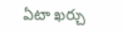ఏటా ఖర్చు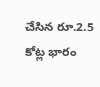చేసిన రూ.2.5 కోట్ల భారం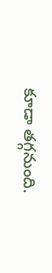కూడా తగ్గనుంది.